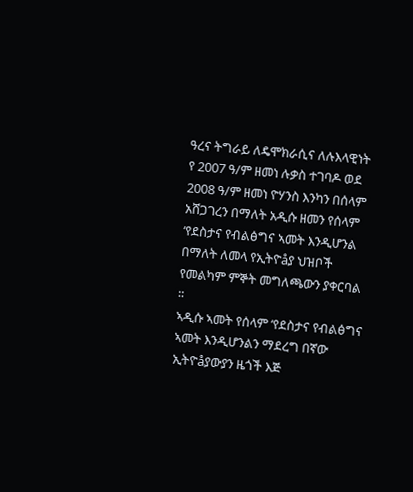ዓረና ትግራይ ለዴሞክራሲና ለሉእላዊነት የ 2007 ዓ/ም ዘመነ ሉቃስ ተገባዶ ወደ 2008 ዓ/ም ዘመነ ዮሃንስ እንካን በሰላም አሸጋገረን በማለት አዲሱ ዘመን የሰላም ‘የደስታና የብልፅግና ኣመት እንዲሆንል በማለት ለመላ የኢትዮåያ ህዝቦች የመልካም ምኞት መግለጫውን ያቀርባል ፡፡
ኣዲሱ ኣመት የሰላም ‘የደስታና የብልፅግና ኣመት እንዲሆንልን ማደረግ በኛው ኢትዮåያውያን ዜጎች እጅ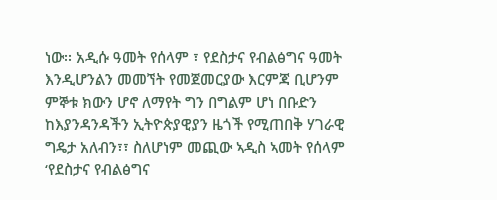ነው፡፡ አዲሱ ዓመት የሰላም ፣ የደስታና የብልፅግና ዓመት እንዲሆንልን መመኘት የመጀመርያው እርምጃ ቢሆንም ምኞቱ ክውን ሆኖ ለማየት ግን በግልም ሆነ በቡድን ከእያንዳንዳችን ኢትዮጵያዊያን ዜጎች የሚጠበቅ ሃገራዊ ግዴታ አለብን፣፣ ስለሆነም መጪው ኣዲስ ኣመት የሰላም ‘የደስታና የብልፅግና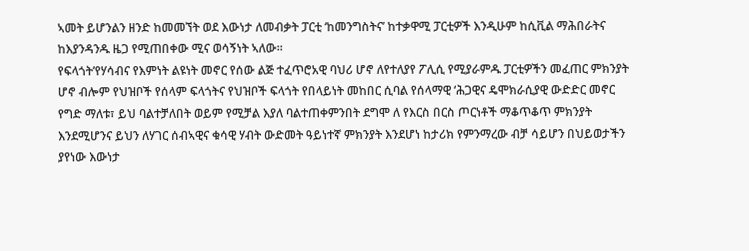ኣመት ይሆንልን ዘንድ ከመመኘት ወደ እውነታ ለመብቃት ፓርቲ ‘ከመንግስትና’ ከተቃዋሚ ፓርቲዎች እንዲሁም ከሲቪል ማሕበራትና ከእያንዳንዱ ዜጋ የሚጠበቀው ሚና ወሳኝነት ኣለው፡፡
የፍላጎት’የሃሳብና የእምነት ልዩነት መኖር የሰው ልጅ ተፈጥሮአዊ ባህሪ ሆኖ ለየተለያየ ፖሊሲ የሚያራምዱ ፓርቲዎችን መፈጠር ምክንያት ሆኖ ብሎም የህዝቦች የሰላም ፍላጎትና የህዝቦች ፍላጎት የበላይነት መከበር ሲባል የሰላማዊ ‘ሕጋዊና ዴሞክራሲያዊ ውድድር መኖር የግድ ማለቱ፣ ይህ ባልተቻለበት ወይም የሚቻል እያለ ባልተጠቀምንበት ደግሞ ለ የእርስ በርስ ጦርነቶች ማቆጥቆጥ ምክንያት እንደሚሆንና ይህን ለሃገር ሰብኣዊና ቁሳዊ ሃብት ውድመት ዓይነተኛ ምክንያት እንደሆነ ከታሪክ የምንማረው ብቻ ሳይሆን በህይወታችን ያየነው እውነታ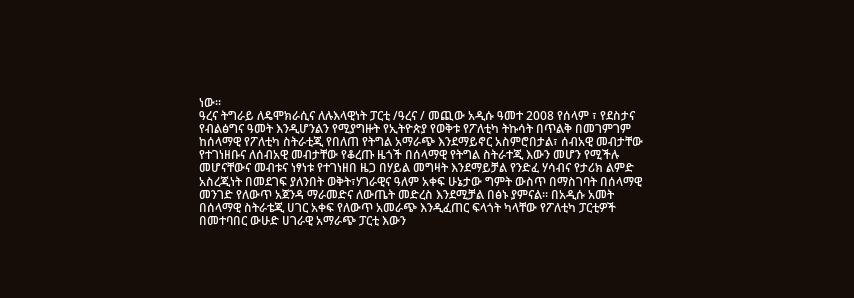ነው፡፡
ዓረና ትግራይ ለዴሞክራሲና ለሉእላዊነት ፓርቲ /ዓረና / መጪው አዲሱ ዓመተ 2008 የሰላም ፣ የደስታና የብልፅግና ዓመት እንዲሆንልን የሚያግዙት የኢትዮጵያ የወቅቱ የፖለቲካ ትኩሳት በጥልቅ በመገምገም ከሰላማዊ የፖለቲካ ስትራቲጂ የበለጠ የትግል አማራጭ እንደማይኖር አስምሮበታል፣ ሰብአዊ መብታቸው የተገነዘቡና ለሰብአዊ መብታቸው የቆረጡ ዜጎች በሰላማዊ የትግል ስትራተጂ እውን መሆን የሚችሉ መሆናቸውና መብቱና ነፃነቱ የተገነዘበ ዜጋ በሃይል መግዛት እንደማይቻል የንድፈ ሃሳብና የታሪክ ልምድ አስረጂነት በመደገፍ ያለንበት ወቅት፣ሃገራዊና ዓለም አቀፍ ሁኔታው ግምት ውስጥ በማስገባት በሰላማዊ መንገድ የለውጥ አጀንዳ ማራመድና ለውጤት መድረስ እንደሚቻል በፅኑ ያምናል፡፡ በአዲሱ አመት በሰላማዊ ስትራቴጂ ሀገር አቀፍ የለውጥ አመራጭ እንዲፈጠር ፍላጎት ካላቸው የፖለቲካ ፓርቲዎች በመተባበር ውሁድ ሀገራዊ አማራጭ ፓርቲ እውን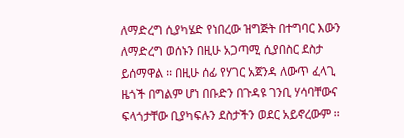ለማድረግ ሲያካሄድ የነበረው ዝግጅት በተግባር እውን ለማድረግ ወሰኑን በዚሁ አጋጣሚ ሲያበስር ደስታ ይሰማዋል ፡፡ በዚሁ ሰፊ የሃገር አጀንዳ ለውጥ ፈላጊ ዜጎች በግልም ሆነ በቡድን በጉዳዩ ገንቢ ሃሳባቸውና ፍላጎታቸው ቢያካፍሉን ደስታችን ወደር አይኖረውም ፡፡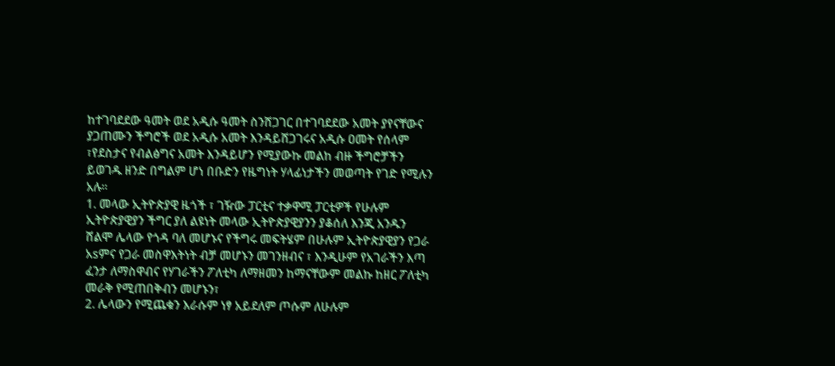ከተገባደደው ዓመት ወደ አዲሱ ዓመት ስንሸጋገር በተገባደደው አመት ያየናቸውና ያጋጠሙን ችግሮች ወደ አዲሱ አመት እንዳይሸጋገሩና አዲሱ ዐመት የሰላም ፣የደስታና የብልፅግና አመት እንዳይሆን የሚያውኩ መልከ ብዙ ችግሮቻችን ይወገዱ ዘንድ በግልም ሆነ በቡድን የዜግነት ሃላፊነታችን መወጣት የገድ የሚሉን አሉ፡፡
1. መላው ኢትዮጵያዊ ዜጎች ፣ ገዥው ፓርቲና ተቃዋሚ ፓርቲዎች የሁሉም ኢትዮጵያዊያን ችግር ያለ ልዩነት መላው ኢትዮጵያዊያንን ያቆሰለ እንጂ አንዱን ሸልሞ ሌላው የጎዳ ባለ መሆኑና የችግሩ መፍትሄም በሁሉም ኢትዮጵያዊያን የጋራ አsምና የጋራ መስዋእትነት ብቻ መሆኑን መገንዘብና ፣ እንዲሁም የአገራችን እጣ ፈንታ ለማስዋብና የሃገራችን ፖለቲካ ለማዘመን ከማናቸውም መልኩ ከዘር ፖለቲካ መራቅ የሚጠበቅብን መሆኑን፣
2. ሌላውን የሚጨቁን እራሱም ነፃ አይደለም ጦሱም ለሁሉም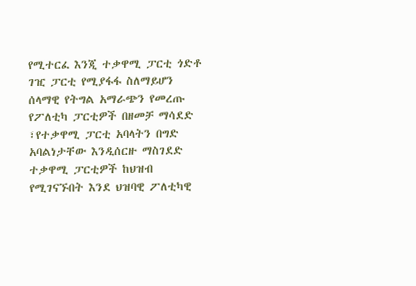የሚተርፈ እንጂ ተቃዋሚ ፓርቲ ጎድቶ ገዢ ፓርቲ የሚያፋፋ ስለማይሆን ሰላማዊ የትግል አማራጭን የመረጡ የፖለቲካ ፓርቲዎች በዘመቻ ማሳደድ ፣የተቃዋሚ ፓርቲ አባላትን በግድ አባልነታቸው እንዲሰርዙ ማስገደድ ተቃዋሚ ፓርቲዎች ከህዝብ የሚገናኙበት እንደ ህዝባዊ ፖለቲካዊ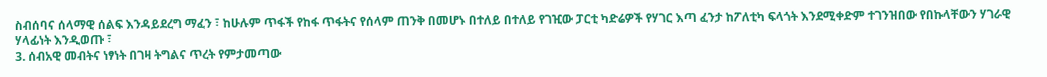ስብሰባና ሰላማዊ ሰልፍ እንዳይደረግ ማፈን ፣ ከሁሉም ጥፋች የከፋ ጥፋትና የሰላም ጠንቅ በመሆኑ በተለይ በተለይ የገዢው ፓርቲ ካድሬዎች የሃገር እጣ ፈንታ ከፖለቲካ ፍላጎት እንደሚቀድም ተገንዝበው የበኩላቸውን ሃገራዊ ሃላፊነት እንዲወጡ ፣
3. ሰብአዊ መብትና ነፃነት በገዛ ትግልና ጥረት የምታመጣው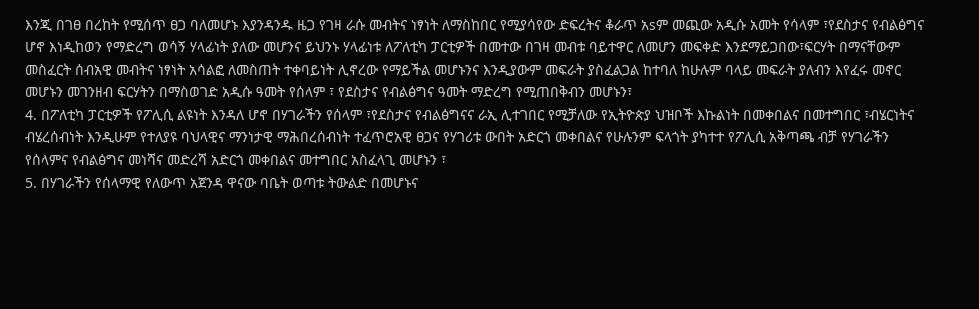እንጂ በገፀ በረከት የሚሰጥ ፀጋ ባለመሆኑ እያንዳንዱ ዜጋ የገዛ ራሱ መብትና ነፃነት ለማስከበር የሚያሳየው ድፍረትና ቆራጥ አsም መጪው አዲሱ አመት የሳላም ፣የደስታና የብልፅግና ሆኖ እነዲከወን የማድረግ ወሳኝ ሃላፊነት ያለው መሆንና ይህንኑ ሃላፊነቱ ለፖለቲካ ፓርቲዎች በመተው በገዛ መብቱ ባይተዋር ለመሆን መፍቀድ እንደማይጋበው፣ፍርሃት በማናቸውም መስፈርት ሰብአዊ መብትና ነፃነት አሳልፎ ለመስጠት ተቀባይነት ሊኖረው የማይችል መሆኑንና እንዲያውም መፍራት ያስፈልጋል ከተባለ ከሁሉም ባላይ መፍራት ያለብን እየፈሩ መኖር መሆኑን መገንዘብ ፍርሃትን በማስወገድ አዲሱ ዓመት የሰላም ፣ የደስታና የብልፅግና ዓመት ማድረግ የሚጠበቅብን መሆኑን፣
4. በፖለቲካ ፓርቲዎች የፖሊሲ ልዩነት እንዳለ ሆኖ በሃገራችን የሰላም ፣የደስታና የብልፅግናና ራኢ ሊተገበር የሚቻለው የኢትዮጵያ ህዝቦች እኩልነት በመቀበልና በመተግበር ፣ብሄርነትና ብሄረሰብነት እንዲሁም የተለያዩ ባህላዊና ማንነታዊ ማሕበረሰብነት ተፈጥሮአዊ ፀጋና የሃገሪቱ ውበት አድርጎ መቀበልና የሁሉንም ፍላጎት ያካተተ የፖሊሲ አቅጣጫ ብቻ የሃገራችን የሰላምና የብልፅግና መነሻና መድረሻ አድርጎ መቀበልና መተግበር አስፈላጊ መሆኑን ፣
5. በሃገራችን የሰላማዊ የለውጥ አጀንዳ ዋናው ባቤት ወጣቱ ትውልድ በመሆኑና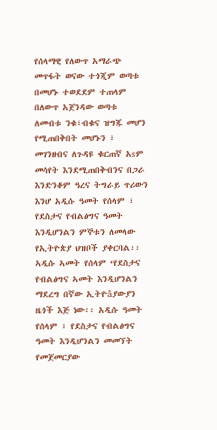የሰላማዊ የለውጥ አማራጭ መጥፋት ወናው ተጎጂም ወጣቱ በመሆኑ ተወደደም ተጠላም በለውጥ አጀንዳው ወጣቱ ለመብቱ ንቁ፣ብቁና ዝግጁ መሆን የሚጠበቅበት መሆኑን ፣
መገንዘብና ለጉዳዩ ቁርጠኛ አsም መሳየት እንደሚጠበቅብንና በጋራ እንድንቆም ዓረና ትግራይ ጥሪውን እንሆ አዲሱ ዓመት የሰላም ፣ የደስታና የብልፅግና ዓመት እንዲሆንልን ምኞቱን ለመላው የኢትዮጵያ ህዝቦች ያቀርባል፡፡
ኣዲሱ ኣመት የሰላም ‘የደስታና የብልፅግና ኣመት እንዲሆንልን ማደረግ በኛው ኢትዮåያውያን ዜጎች እጅ ነው፡፡ አዲሱ ዓመት የሰላም ፣ የደስታና የብልፅግና ዓመት እንዲሆንልን መመኘት የመጀመርያው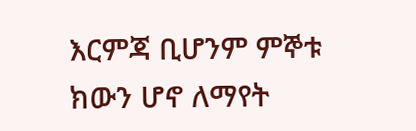እርምጃ ቢሆንም ምኞቱ ክውን ሆኖ ለማየት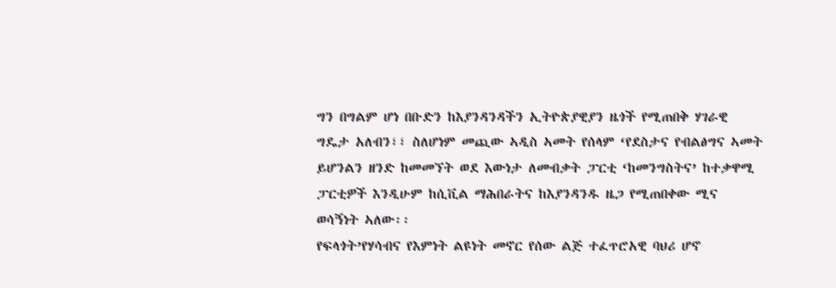ግን በግልም ሆነ በቡድን ከእያንዳንዳችን ኢትዮጵያዊያን ዜጎች የሚጠበቅ ሃገራዊ ግዴታ አለብን፣፣ ስለሆነም መጪው ኣዲስ ኣመት የሰላም ‘የደስታና የብልፅግና ኣመት ይሆንልን ዘንድ ከመመኘት ወደ እውነታ ለመብቃት ፓርቲ ‘ከመንግስትና’ ከተቃዋሚ ፓርቲዎች እንዲሁም ከሲቪል ማሕበራትና ከእያንዳንዱ ዜጋ የሚጠበቀው ሚና ወሳኝነት ኣለው፡፡
የፍላጎት’የሃሳብና የእምነት ልዩነት መኖር የሰው ልጅ ተፈጥሮአዊ ባህሪ ሆኖ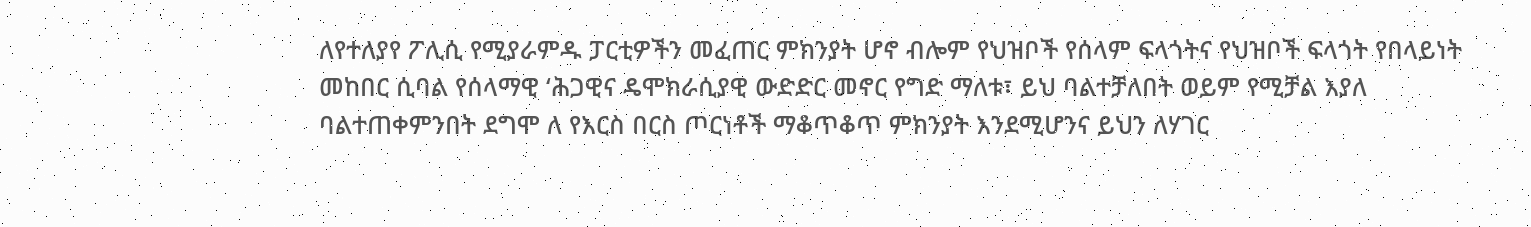ለየተለያየ ፖሊሲ የሚያራምዱ ፓርቲዎችን መፈጠር ምክንያት ሆኖ ብሎም የህዝቦች የሰላም ፍላጎትና የህዝቦች ፍላጎት የበላይነት መከበር ሲባል የሰላማዊ ‘ሕጋዊና ዴሞክራሲያዊ ውድድር መኖር የግድ ማለቱ፣ ይህ ባልተቻለበት ወይም የሚቻል እያለ ባልተጠቀምንበት ደግሞ ለ የእርስ በርስ ጦርነቶች ማቆጥቆጥ ምክንያት እንደሚሆንና ይህን ለሃገር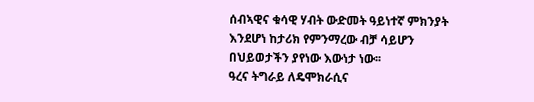ሰብኣዊና ቁሳዊ ሃብት ውድመት ዓይነተኛ ምክንያት እንደሆነ ከታሪክ የምንማረው ብቻ ሳይሆን በህይወታችን ያየነው እውነታ ነው፡፡
ዓረና ትግራይ ለዴሞክራሲና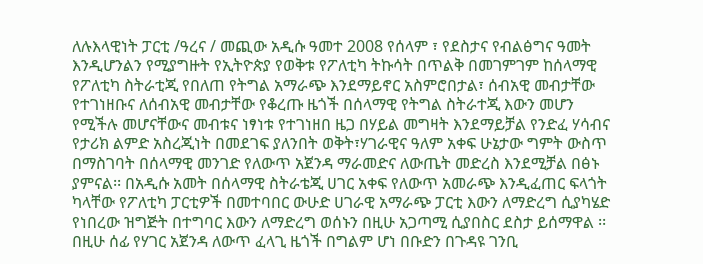ለሉእላዊነት ፓርቲ /ዓረና / መጪው አዲሱ ዓመተ 2008 የሰላም ፣ የደስታና የብልፅግና ዓመት እንዲሆንልን የሚያግዙት የኢትዮጵያ የወቅቱ የፖለቲካ ትኩሳት በጥልቅ በመገምገም ከሰላማዊ የፖለቲካ ስትራቲጂ የበለጠ የትግል አማራጭ እንደማይኖር አስምሮበታል፣ ሰብአዊ መብታቸው የተገነዘቡና ለሰብአዊ መብታቸው የቆረጡ ዜጎች በሰላማዊ የትግል ስትራተጂ እውን መሆን የሚችሉ መሆናቸውና መብቱና ነፃነቱ የተገነዘበ ዜጋ በሃይል መግዛት እንደማይቻል የንድፈ ሃሳብና የታሪክ ልምድ አስረጂነት በመደገፍ ያለንበት ወቅት፣ሃገራዊና ዓለም አቀፍ ሁኔታው ግምት ውስጥ በማስገባት በሰላማዊ መንገድ የለውጥ አጀንዳ ማራመድና ለውጤት መድረስ እንደሚቻል በፅኑ ያምናል፡፡ በአዲሱ አመት በሰላማዊ ስትራቴጂ ሀገር አቀፍ የለውጥ አመራጭ እንዲፈጠር ፍላጎት ካላቸው የፖለቲካ ፓርቲዎች በመተባበር ውሁድ ሀገራዊ አማራጭ ፓርቲ እውን ለማድረግ ሲያካሄድ የነበረው ዝግጅት በተግባር እውን ለማድረግ ወሰኑን በዚሁ አጋጣሚ ሲያበስር ደስታ ይሰማዋል ፡፡ በዚሁ ሰፊ የሃገር አጀንዳ ለውጥ ፈላጊ ዜጎች በግልም ሆነ በቡድን በጉዳዩ ገንቢ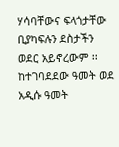ሃሳባቸውና ፍላጎታቸው ቢያካፍሉን ደስታችን ወደር አይኖረውም ፡፡
ከተገባደደው ዓመት ወደ አዲሱ ዓመት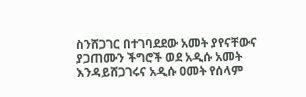ስንሸጋገር በተገባደደው አመት ያየናቸውና ያጋጠሙን ችግሮች ወደ አዲሱ አመት እንዳይሸጋገሩና አዲሱ ዐመት የሰላም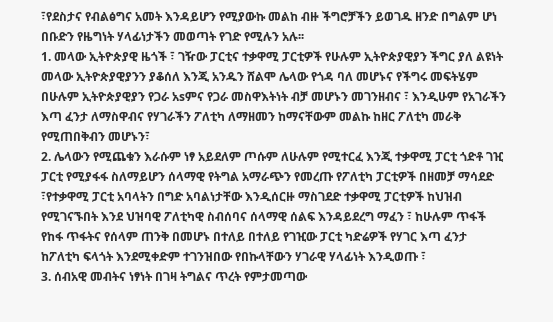፣የደስታና የብልፅግና አመት እንዳይሆን የሚያውኩ መልከ ብዙ ችግሮቻችን ይወገዱ ዘንድ በግልም ሆነ በቡድን የዜግነት ሃላፊነታችን መወጣት የገድ የሚሉን አሉ፡፡
1. መላው ኢትዮጵያዊ ዜጎች ፣ ገዥው ፓርቲና ተቃዋሚ ፓርቲዎች የሁሉም ኢትዮጵያዊያን ችግር ያለ ልዩነት መላው ኢትዮጵያዊያንን ያቆሰለ እንጂ አንዱን ሸልሞ ሌላው የጎዳ ባለ መሆኑና የችግሩ መፍትሄም በሁሉም ኢትዮጵያዊያን የጋራ አsምና የጋራ መስዋእትነት ብቻ መሆኑን መገንዘብና ፣ እንዲሁም የአገራችን እጣ ፈንታ ለማስዋብና የሃገራችን ፖለቲካ ለማዘመን ከማናቸውም መልኩ ከዘር ፖለቲካ መራቅ የሚጠበቅብን መሆኑን፣
2. ሌላውን የሚጨቁን እራሱም ነፃ አይደለም ጦሱም ለሁሉም የሚተርፈ እንጂ ተቃዋሚ ፓርቲ ጎድቶ ገዢ ፓርቲ የሚያፋፋ ስለማይሆን ሰላማዊ የትግል አማራጭን የመረጡ የፖለቲካ ፓርቲዎች በዘመቻ ማሳደድ ፣የተቃዋሚ ፓርቲ አባላትን በግድ አባልነታቸው እንዲሰርዙ ማስገደድ ተቃዋሚ ፓርቲዎች ከህዝብ የሚገናኙበት እንደ ህዝባዊ ፖለቲካዊ ስብሰባና ሰላማዊ ሰልፍ እንዳይደረግ ማፈን ፣ ከሁሉም ጥፋች የከፋ ጥፋትና የሰላም ጠንቅ በመሆኑ በተለይ በተለይ የገዢው ፓርቲ ካድሬዎች የሃገር እጣ ፈንታ ከፖለቲካ ፍላጎት እንደሚቀድም ተገንዝበው የበኩላቸውን ሃገራዊ ሃላፊነት እንዲወጡ ፣
3. ሰብአዊ መብትና ነፃነት በገዛ ትግልና ጥረት የምታመጣው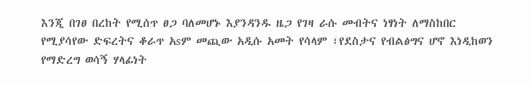እንጂ በገፀ በረከት የሚሰጥ ፀጋ ባለመሆኑ እያንዳንዱ ዜጋ የገዛ ራሱ መብትና ነፃነት ለማስከበር የሚያሳየው ድፍረትና ቆራጥ አsም መጪው አዲሱ አመት የሳላም ፣የደስታና የብልፅግና ሆኖ እነዲከወን የማድረግ ወሳኝ ሃላፊነት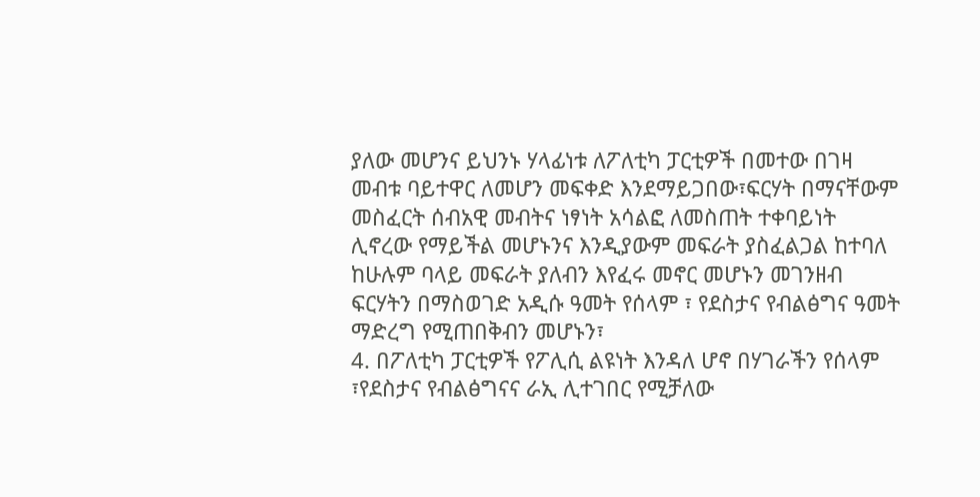ያለው መሆንና ይህንኑ ሃላፊነቱ ለፖለቲካ ፓርቲዎች በመተው በገዛ መብቱ ባይተዋር ለመሆን መፍቀድ እንደማይጋበው፣ፍርሃት በማናቸውም መስፈርት ሰብአዊ መብትና ነፃነት አሳልፎ ለመስጠት ተቀባይነት ሊኖረው የማይችል መሆኑንና እንዲያውም መፍራት ያስፈልጋል ከተባለ ከሁሉም ባላይ መፍራት ያለብን እየፈሩ መኖር መሆኑን መገንዘብ ፍርሃትን በማስወገድ አዲሱ ዓመት የሰላም ፣ የደስታና የብልፅግና ዓመት ማድረግ የሚጠበቅብን መሆኑን፣
4. በፖለቲካ ፓርቲዎች የፖሊሲ ልዩነት እንዳለ ሆኖ በሃገራችን የሰላም ፣የደስታና የብልፅግናና ራኢ ሊተገበር የሚቻለው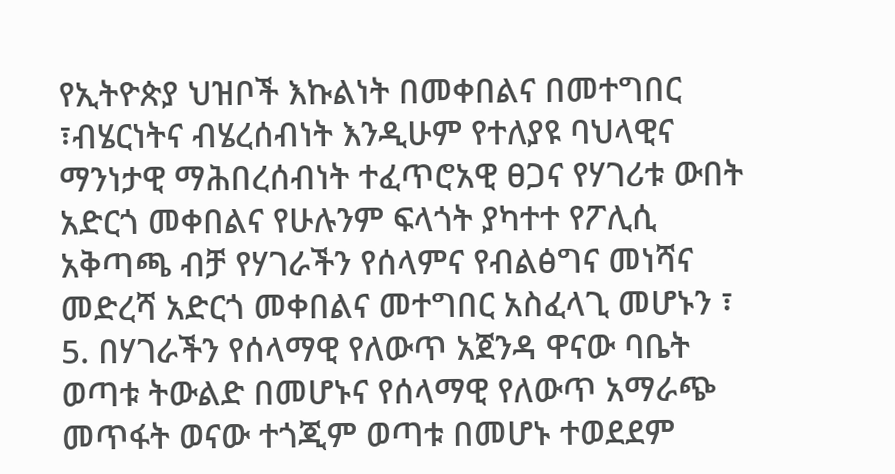የኢትዮጵያ ህዝቦች እኩልነት በመቀበልና በመተግበር ፣ብሄርነትና ብሄረሰብነት እንዲሁም የተለያዩ ባህላዊና ማንነታዊ ማሕበረሰብነት ተፈጥሮአዊ ፀጋና የሃገሪቱ ውበት አድርጎ መቀበልና የሁሉንም ፍላጎት ያካተተ የፖሊሲ አቅጣጫ ብቻ የሃገራችን የሰላምና የብልፅግና መነሻና መድረሻ አድርጎ መቀበልና መተግበር አስፈላጊ መሆኑን ፣
5. በሃገራችን የሰላማዊ የለውጥ አጀንዳ ዋናው ባቤት ወጣቱ ትውልድ በመሆኑና የሰላማዊ የለውጥ አማራጭ መጥፋት ወናው ተጎጂም ወጣቱ በመሆኑ ተወደደም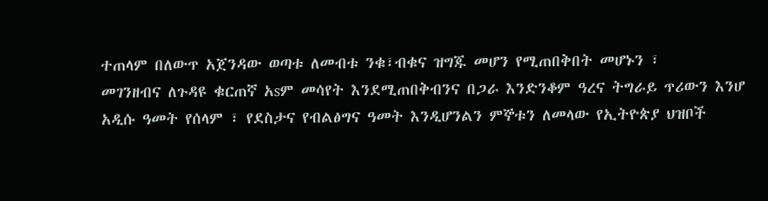ተጠላም በለውጥ አጀንዳው ወጣቱ ለመብቱ ንቁ፣ብቁና ዝግጁ መሆን የሚጠበቅበት መሆኑን ፣
መገንዘብና ለጉዳዩ ቁርጠኛ አsም መሳየት እንደሚጠበቅብንና በጋራ እንድንቆም ዓረና ትግራይ ጥሪውን እንሆ አዲሱ ዓመት የሰላም ፣ የደስታና የብልፅግና ዓመት እንዲሆንልን ምኞቱን ለመላው የኢትዮጵያ ህዝቦች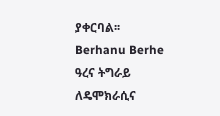ያቀርባል፡፡
Berhanu Berhe
ዓረና ትግራይ ለዴሞክራሲና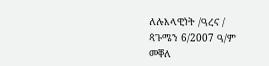ለሉእላዊነት /ዓረና /
ጳጉሜን 6/2007 ዓ/ም
መቐለ